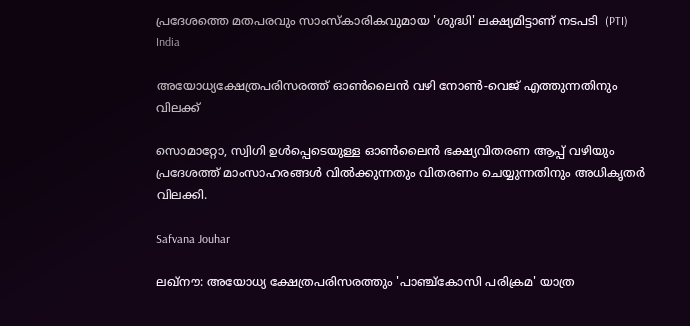പ്രദേശത്തെ മതപരവും സാംസ്‌കാരികവുമായ 'ശുദ്ധി' ലക്ഷ്യമിട്ടാണ് നടപടി  (PTI)
India

അയോധ്യക്ഷേത്രപരിസരത്ത് ഓണ്‍ലൈന്‍ വഴി നോണ്‍-വെജ് എത്തുന്നതിനും വിലക്ക്

സൊമാറ്റോ, സ്വിഗി ഉള്‍പ്പെടെയുള്ള ഓണ്‍ലൈന്‍ ഭക്ഷ്യവിതരണ ആപ്പ് വഴിയും പ്രദേശത്ത് മാംസാഹരങ്ങള്‍ വില്‍ക്കുന്നതും വിതരണം ചെയ്യുന്നതിനും അധികൃതര്‍ വിലക്കി.

Safvana Jouhar

ലഖ്‌നൗ: അയോധ്യ ക്ഷേത്രപരിസരത്തും 'പാഞ്ച്‌കോസി പരിക്രമ' യാത്ര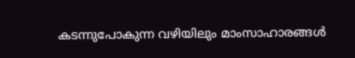കടന്നുപോകുന്ന വഴിയിലും മാംസാഹാരങ്ങള്‍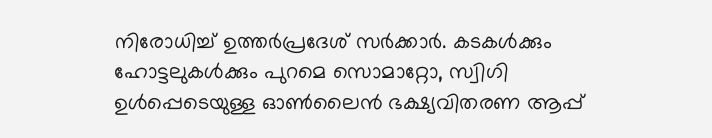നിരോധിച്ച് ഉത്തര്‍പ്രദേശ് സര്‍ക്കാര്‍. കടകള്‍ക്കും ഹോട്ടലുകള്‍ക്കും പുറമെ സൊമാറ്റോ, സ്വിഗി ഉള്‍പ്പെടെയുള്ള ഓണ്‍ലൈന്‍ ഭക്ഷ്യവിതരണ ആപ്പ്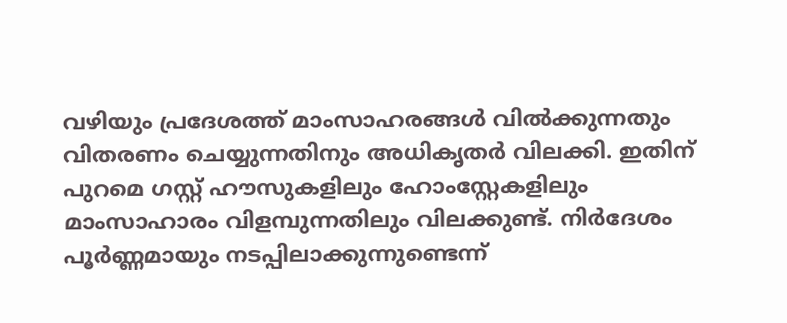വഴിയും പ്രദേശത്ത് മാംസാഹരങ്ങള്‍ വില്‍ക്കുന്നതും വിതരണം ചെയ്യുന്നതിനും അധികൃതര്‍ വിലക്കി. ഇതിന് പുറമെ ഗസ്റ്റ് ഹൗസുകളിലും ഹോംസ്റ്റേകളിലും മാംസാഹാരം വിളമ്പുന്നതിലും വിലക്കുണ്ട്. നിര്‍ദേശം പൂര്‍ണ്ണമായും നടപ്പിലാക്കുന്നുണ്ടെന്ന്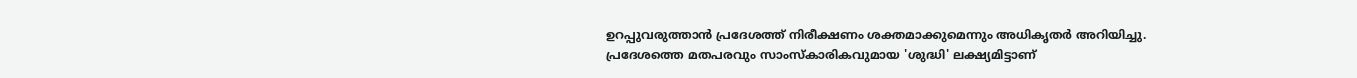ഉറപ്പുവരുത്താന്‍ പ്രദേശത്ത് നിരീക്ഷണം ശക്തമാക്കുമെന്നും അധികൃതര്‍ അറിയിച്ചു. പ്രദേശത്തെ മതപരവും സാംസ്‌കാരികവുമായ 'ശുദ്ധി' ലക്ഷ്യമിട്ടാണ്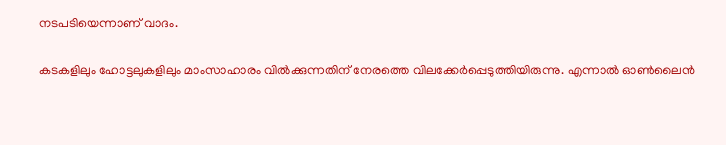നടപടിയെന്നാണ് വാദം.

കടകളിലും ഹോട്ടലുകളിലും മാംസാഹാരം വില്‍ക്കുന്നതിന് നേരത്തെ വിലക്കേര്‍പ്പെടുത്തിയിരുന്നു. എന്നാല്‍ ഓണ്‍ലൈന്‍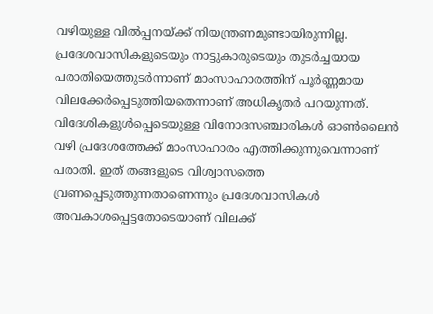വഴിയുള്ള വില്‍പ്പനയ്ക്ക് നിയന്ത്രണമുണ്ടായിരുന്നില്ല. പ്രദേശവാസികളുടെയും നാട്ടുകാരുടെയും തുടര്‍ച്ചയായ പരാതിയെത്തുടര്‍ന്നാണ് മാംസാഹാരത്തിന് പൂര്‍ണ്ണമായ വിലക്കേര്‍പ്പെടുത്തിയതെന്നാണ് അധികൃതർ പറയുന്നത്. വിദേശികളുള്‍പ്പെടെയുള്ള വിനോദസഞ്ചാരികള്‍ ഓണ്‍ലൈന്‍ വഴി പ്രദേശത്തേക്ക് മാംസാഹാരം എത്തിക്കുന്നുവെന്നാണ് പരാതി. ഇത് തങ്ങളുടെ വിശ്വാസത്തെ വ്രണപ്പെടുത്തുന്നതാണെന്നും പ്രദേശവാസികള്‍ അവകാശപ്പെട്ടതോടെയാണ് വിലക്ക്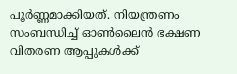പൂര്‍ണ്ണമാക്കിയത്. നിയന്ത്രണം സംബന്ധിച്ച് ഓണ്‍ലൈന്‍ ഭക്ഷണ വിതരണ ആപ്പുകള്‍ക്ക്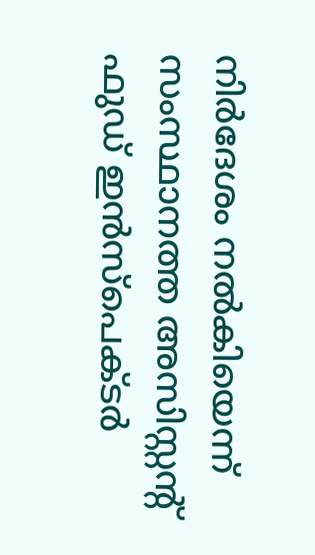നിര്‍ദേശം നല്‍കിയെന്ന് സംസ്ഥാനത്ത അസിസ്റ്റന്റ് ഫുഡ് ഇന്‍സ്‌പെക്ടര്‍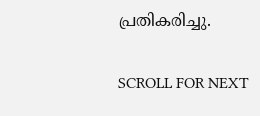പ്രതികരിച്ചു.

SCROLL FOR NEXT